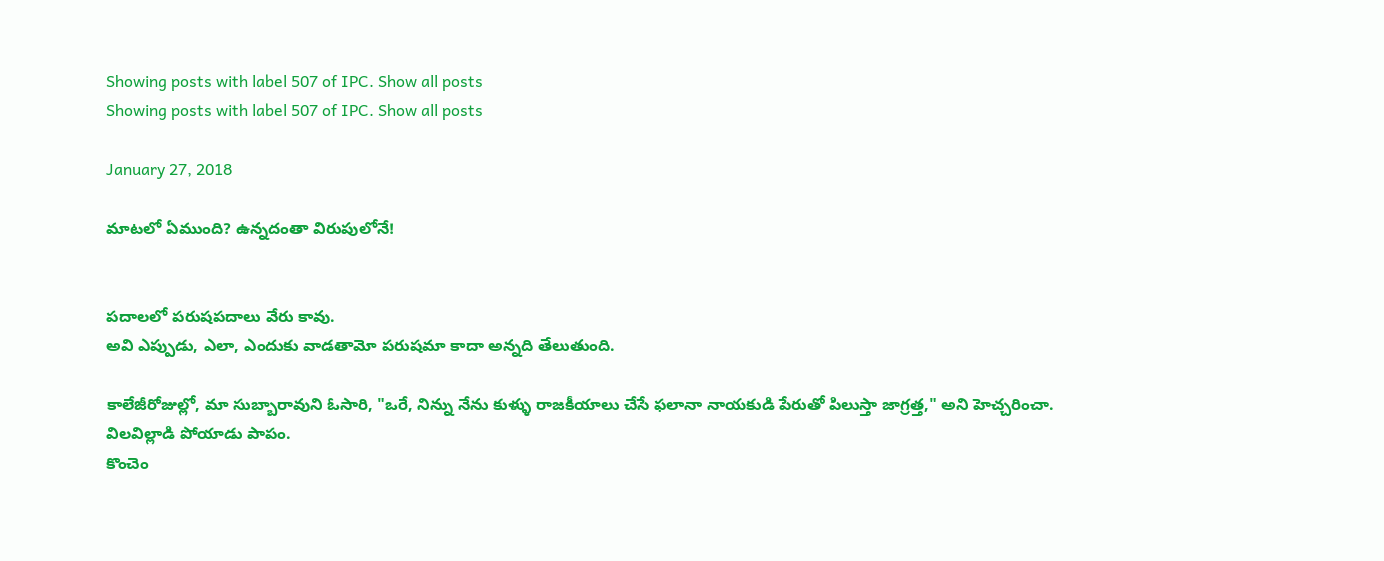Showing posts with label 507 of IPC. Show all posts
Showing posts with label 507 of IPC. Show all posts

January 27, 2018

మాటలో ఏముంది? ఉన్నదంతా విరుపులోనే!


పదాలలో పరుషపదాలు వేరు కావు.
అవి ఎప్పుడు, ఎలా, ఎందుకు వాడతామో పరుషమా కాదా అన్నది తేలుతుంది.

కాలేజీరోజుల్లో, మా సుబ్బారావుని ఓసారి, "ఒరే, నిన్ను నేను కుళ్ళు రాజకీయాలు చేసే ఫలానా నాయకుడి పేరుతో పిలుస్తా జాగ్రత్త," అని హెచ్చరించా.
విలవిల్లాడి పోయాడు పాపం.
కొంచెం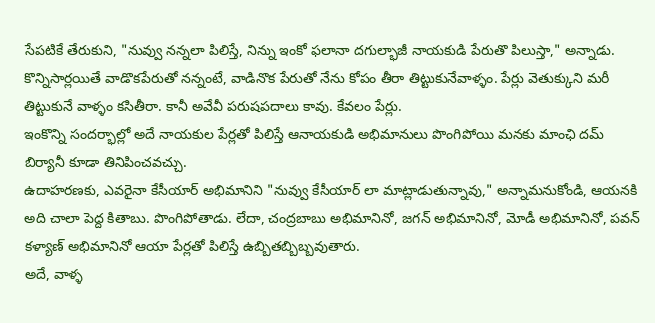సేపటికే తేరుకుని, "నువ్వు నన్నలా పిలిస్తే, నిన్ను ఇంకో ఫలానా దగుల్భాజీ నాయకుడి పేరుతొ పిలుస్తా," అన్నాడు.
కొన్నిసార్లయితే వాడొకపేరుతో నన్నంటే, వాడినొక పేరుతో నేను కోపం తీరా తిట్టుకునేవాళ్ళం. పేర్లు వెతుక్కుని మరీ తిట్టుకునే వాళ్ళం కసితీరా. కానీ అవేవీ పరుషపదాలు కావు. కేవలం పేర్లు.
ఇంకొన్ని సందర్భాల్లో అదే నాయకుల పేర్లతో పిలిస్తే ఆనాయకుడి అభిమానులు పొంగిపోయి మనకు మాంఛి దమ్ బిర్యానీ కూడా తినిపించవచ్చు.
ఉదాహరణకు, ఎవరైనా కేసీయార్ అభిమానిని "నువ్వు కేసీయార్ లా మాట్లాడుతున్నావు," అన్నామనుకోండి, ఆయనకి అది చాలా పెద్ద కితాబు. పొంగిపోతాడు. లేదా, చంద్రబాబు అభిమానినో, జగన్ అభిమానినో, మోడీ అభిమానినో, పవన్ కళ్యాణ్ అభిమానినో ఆయా పేర్లతో పిలిస్తే ఉబ్బితబ్బిబ్బవుతారు.
అదే, వాళ్ళ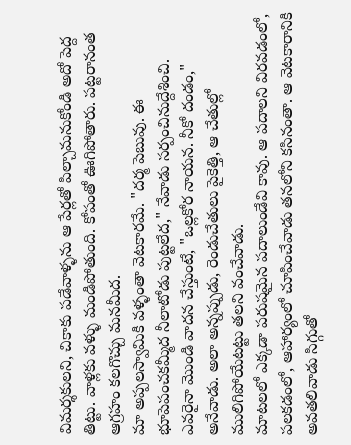విమర్శకులని, చికాకు పడేవాళ్ళను ఆ పేర్లతో పిల్చామనుకోండి అదో పెద్ద తిట్టు. వాళ్లకు వళ్ళు మండిపోతుంది. కోపంతో ఊగిపోతారు. పట్టరానంత ఆగ్రహం కలగొచ్చు మనమీద.
మా అప్పలస్వామికి వళ్ళంతా వెటకారమే. "దర్మ పెబువు. ఈ భూపెపంచకమ్మీద నీలాటోడు పుట్టలేద," నేవాడు సర్పంచినుద్దేశించి.
ఎవరైనా మొండి వాదన చేస్తుంటే, "ఒల్లకోర నాయన. నీకో దండం," అనేవాడు. అలా అన్నప్పుడు, రెండుచేతులు పైకెత్తి, ఆ చేతుల్లో ములిగిపోయేటట్టు తలని వంచేవాడు.
మాటలలో ఎక్కడా పరుషమైన పదాలుండేవి కావు. ఆ పదాలని విరవడంలో, పలకడంలో, ఆహార్యంలో చూపించేవాడు తనలోని కసినంతా. ఆ వెటకారానికి  అవతలివాడు సిగ్గుతో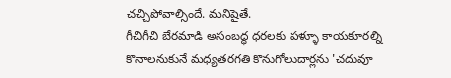చచ్చిపోవాల్సిందే. మనిషైతే.
గీచిగీచి బేరమాడి అసంబద్ధ ధరలకు పళ్ళూ కాయకూరల్ని కొనాలనుకునే మధ్యతరగతి కొనుగోలుదార్లను 'చదువూ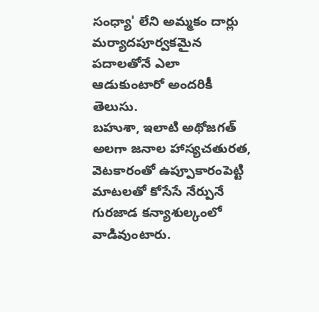సంధ్యా' లేని అమ్మకం దార్లు మర్యాదపూర్వకమైన పదాలతోనే ఎలా ఆడుకుంటారో అందరికీ తెలుసు.
బహుశా, ఇలాటి అథోజగత్ అలగా జనాల హాస్యచతురత, వెటకారంతో ఉప్పూకారంపెట్టి మాటలతో కోసేసే నేర్పునే గురజాడ కన్యాశుల్కంలో వాడివుంటారు.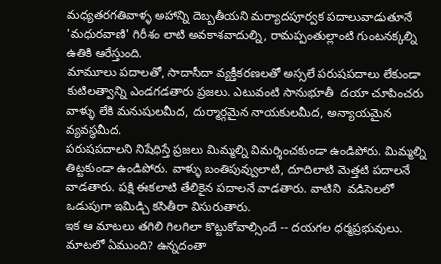మధ్యతరగతివాళ్ళ అహాన్ని దెబ్బతీయని మర్యాదపూర్వక పదాలువాడుతూనే 'మధురవాణి' గిరీశం లాటి అవకాశవాదుల్ని, రామప్పంతుల్లాంటి గుంటనక్కల్ని ఉతికి ఆరేస్తుంది.
మామూలు పదాలతో, సాదాసీదా వ్యక్తీకరణలతో అస్సలే పరుషపదాలు లేకుండా కుటిలత్వాన్ని ఎండగడతారు ప్రజలు. ఎటువంటి సానుభూతీ  దయా చూపించరు వాళ్ళు లేకి మనుషులమీద, దుర్మార్గమైన నాయకులమీద, అన్యాయమైన వ్యవస్థమీద.
పరుషపదాలని నిషేధిస్తే ప్రజలు మిమ్మల్ని విమర్శించకుండా ఉండిపోరు. మిమ్మల్ని తిట్టకుండా ఉండిపోరు. వాళ్ళు బంతిపువ్వులాటి, దూదిలాటి మెత్తటి పదాలనే వాడతారు. పక్షి ఈకలాటి తేలికైన పదాలనే వాడతారు. వాటిని  వడిసెలలో ఒడుపుగా ఇమిడ్చి కసితీరా విసురుతారు.
ఇక ఆ మాటలు తగిలి గిలగిలా కొట్టుకోవాల్సిందే -- దయగల ధర్మప్రభువులు.
మాటలో ఏముంది? ఉన్నదంతా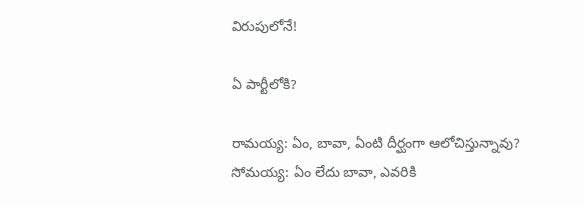విరుపులోనే!

ఏ పార్టీలోకి?

రామయ్య: ఏం, బావా, ఏంటి దీర్ఘంగా ఆలోచిస్తున్నావు? సోమయ్య: ఏం లేదు బావా, ఎవరికి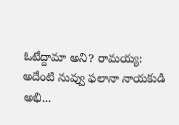ఓటేద్దామా అని? రామయ్య: అదేంటి నువ్వు ఫలానా నాయకుడి అభి...